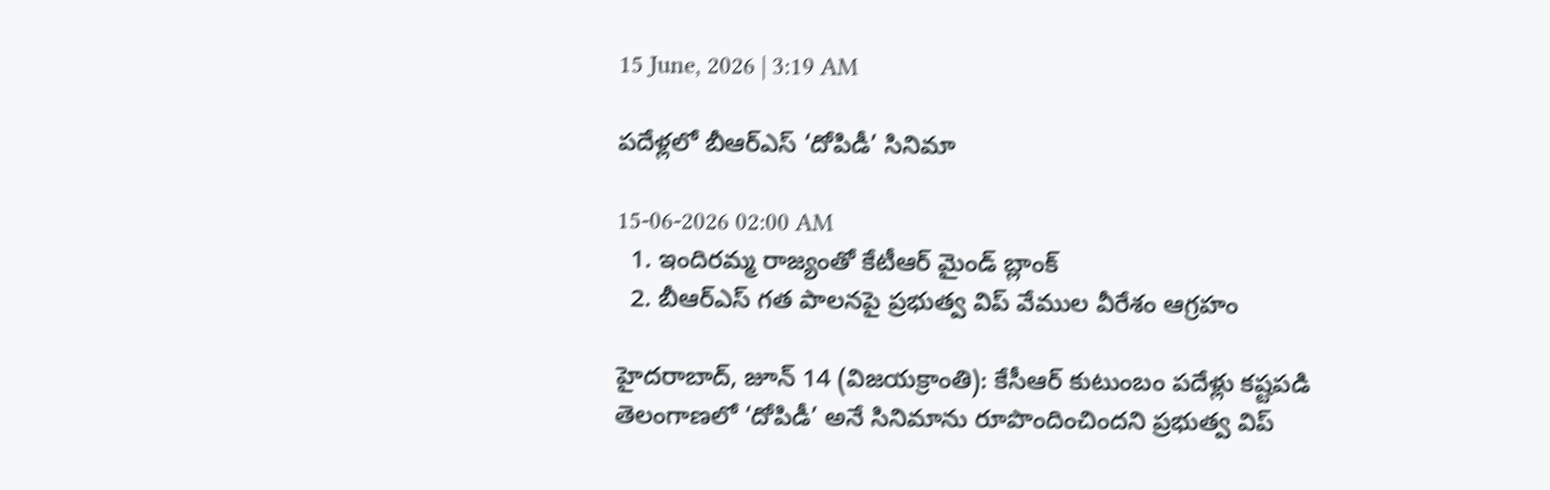15 June, 2026 | 3:19 AM

పదేళ్లలో బీఆర్‌ఎస్ ‘దోపిడీ’ సినిమా

15-06-2026 02:00 AM
  1. ఇందిరమ్మ రాజ్యంతో కేటీఆర్ మైండ్ బ్లాంక్
  2. బీఆర్‌ఎస్ గత పాలనపై ప్రభుత్వ విప్ వేముల వీరేశం ఆగ్రహం

హైదరాబాద్, జూన్ 14 (విజయక్రాంతి): కేసీఆర్ కుటుంబం పదేళ్లు కష్టపడి తెలంగాణలో ‘దోపిడీ’ అనే సినిమాను రూపొందించిందని ప్రభుత్వ విప్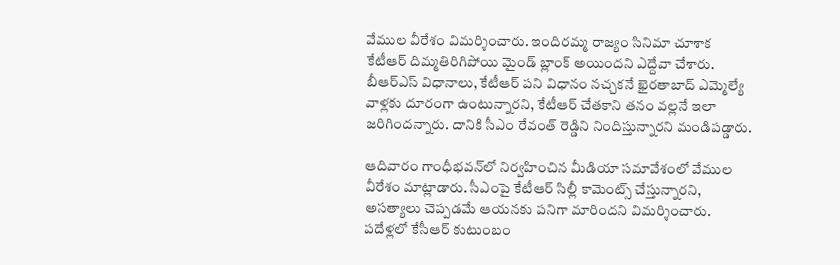వేముల వీరేశం విమర్శించారు. ఇందిరమ్మ రాజ్యం సినిమా చూశాక కేటీఆర్ దిమ్మతిరిగిపోయి మైండ్ బ్లాంక్ అయిందని ఎద్దేవా చేశారు. బీఆర్‌ఎస్ విధానాలు, కేటీఆర్ పని విధానం నచ్చకనే ఖైరతాబాద్ ఎమ్మెల్యే వాళ్లకు దూరంగా ఉంటున్నారని, కేటీఆర్ చేతకాని తనం వల్లనే ఇలా జరిగిందన్నారు. దానికి సీఎం రేవంత్ రెడ్డిని నిందిస్తున్నారని మండిపడ్డారు.

ఆదివారం గాంధీభవన్‌లో నిర్వహించిన మీడియా సమావేశంలో వేముల వీరేశం మాట్లాడారు. సీఎంపై కేటీఆర్ సిల్లీ కామెంట్స్ చేస్తున్నారని, అసత్యాలు చెప్పడమే ఆయనకు పనిగా మారిందని విమర్శించారు. పదేళ్లలో కేసీఆర్ కుటుంబం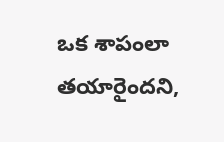ఒక శాపంలా తయారైందని,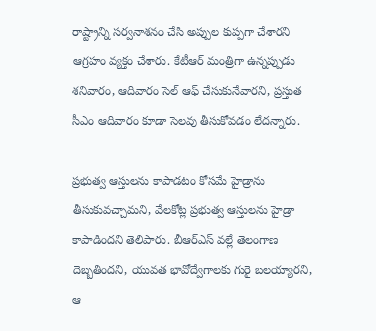రాష్ట్రాన్ని సర్వనాశనం చేసి అప్పుల కుప్పగా చేశారని ఆగ్రహం వ్యక్తం చేశారు. కేటీఆర్ మంత్రిగా ఉన్నప్పుడు శనివారం, ఆదివారం సెల్ ఆఫ్ చేసుకునేవారని, ప్రస్తుత సీఎం ఆదివారం కూడా సెలవు తీసుకోవడం లేదన్నారు.

ప్రభుత్వ ఆస్తులను కాపాడటం కోసమే హైడ్రాను తీసుకువచ్చామని, వేలకోట్ల ప్రభుత్వ ఆస్తులను హైడ్రా కాపాడిందని తెలిపారు. బీఆర్‌ఎస్ వల్లే తెలంగాణ దెబ్బతిందని, యువత భావోద్వేగాలకు గురై బలయ్యారని, ఆ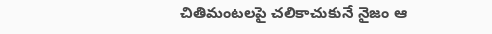చితిమంటలపై చలికాచుకునే నైజం ఆ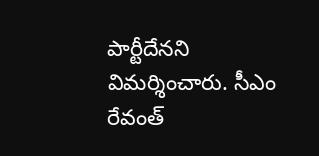పార్టీదేనని విమర్శించారు. సీఎం రేవంత్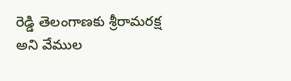రెడ్డి తెలంగాణకు శ్రీరామరక్ష అని వేముల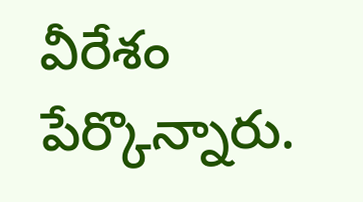వీరేశం పేర్కొన్నారు.